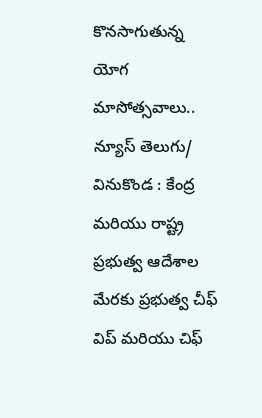కొనసాగుతున్న యోగ మాసోత్సవాలు..
న్యూస్ తెలుగు/ వినుకొండ : కేంద్ర మరియు రాష్ట్ర ప్రభుత్వ ఆదేశాల మేరకు ప్రభుత్వ చీఫ్ విప్ మరియు చిఫ్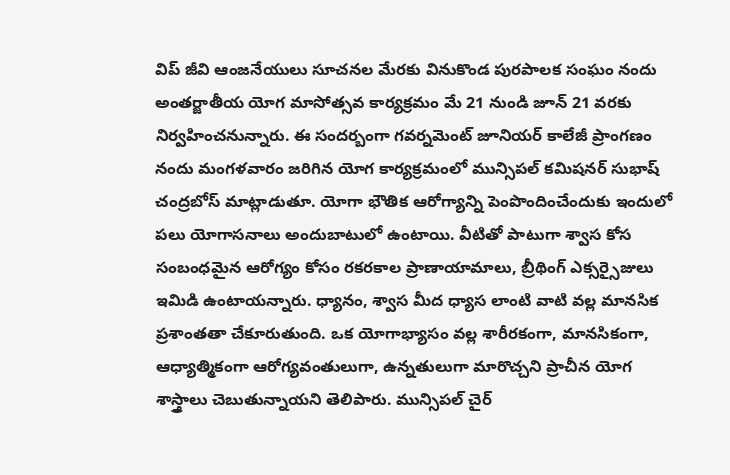విప్ జీవి ఆంజనేయులు సూచనల మేరకు వినుకొండ పురపాలక సంఘం నందు అంతర్జాతీయ యోగ మాసోత్సవ కార్యక్రమం మే 21 నుండి జూన్ 21 వరకు నిర్వహించనున్నారు. ఈ సందర్బంగా గవర్నమెంట్ జూనియర్ కాలేజీ ప్రాంగణం నందు మంగళవారం జరిగిన యోగ కార్యక్రమంలో మున్సిపల్ కమిషనర్ సుభాష్ చంద్రబోస్ మాట్లాడుతూ. యోగా భౌతిక ఆరోగ్యాన్ని పెంపొందించేందుకు ఇందులో పలు యోగాసనాలు అందుబాటులో ఉంటాయి. వీటితో పాటుగా శ్వాస కోస సంబంధమైన ఆరోగ్యం కోసం రకరకాల ప్రాణాయామాలు, బ్రీథింగ్ ఎక్సర్సైజులు ఇమిడి ఉంటాయన్నారు. ధ్యానం, శ్వాస మీద ధ్యాస లాంటి వాటి వల్ల మానసిక ప్రశాంతతా చేకూరుతుంది. ఒక యోగాభ్యాసం వల్ల శారీరకంగా, మానసికంగా, ఆధ్యాత్మికంగా ఆరోగ్యవంతులుగా, ఉన్నతులుగా మారొచ్చని ప్రాచీన యోగ శాస్త్రాలు చెబుతున్నాయని తెలిపారు. మున్సిపల్ చైర్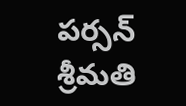పర్సన్ శ్రీమతి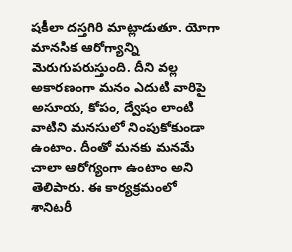షకీలా దస్తగిరి మాట్లాడుతూ. యోగా మానసిక ఆరోగ్యాన్ని మెరుగుపరుస్తుంది. దీని వల్ల అకారణంగా మనం ఎదుటి వారిపై అసూయ, కోపం, ద్వేషం లాంటి వాటిని మనసులో నింపుకోకుండా ఉంటాం. దీంతో మనకు మనమే చాలా ఆరోగ్యంగా ఉంటాం అని తెలిపారు. ఈ కార్యక్రమంలో శానిటరీ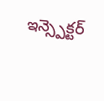ఇన్స్పెక్టర్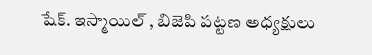షేక్. ఇస్మాయిల్ , బిజెపి పట్టణ అధ్యక్షులు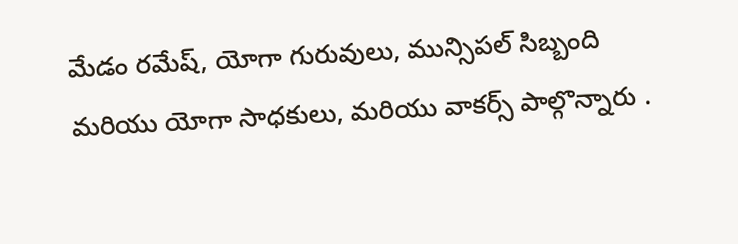మేడం రమేష్, యోగా గురువులు, మున్సిపల్ సిబ్బంది మరియు యోగా సాధకులు, మరియు వాకర్స్ పాల్గొన్నారు .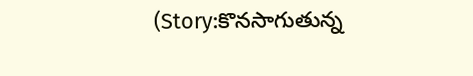(Story:కొనసాగుతున్న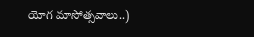యోగ మాసోత్సవాలు..)